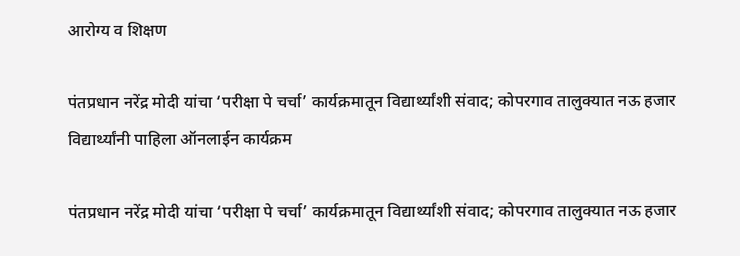आरोग्य व शिक्षण

पंतप्रधान नरेंद्र मोदी यांचा ‘परीक्षा पे चर्चा’ कार्यक्रमातून विद्यार्थ्यांशी संवाद; कोपरगाव तालुक्यात नऊ हजार विद्यार्थ्यांनी पाहिला ऑनलाईन कार्यक्रम

पंतप्रधान नरेंद्र मोदी यांचा ‘परीक्षा पे चर्चा’ कार्यक्रमातून विद्यार्थ्यांशी संवाद; कोपरगाव तालुक्यात नऊ हजार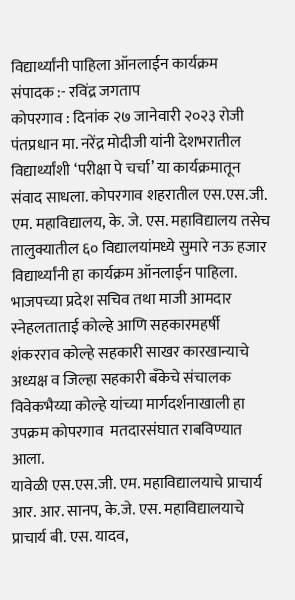विद्यार्थ्यांनी पाहिला ऑनलाईन कार्यक्रम
संपादक :- रविंद्र जगताप
कोपरगाव : दिनांक २७ जानेवारी २०२३ रोजी पंतप्रधान मा. नरेंद्र मोदीजी यांनी देशभरातील विद्यार्थ्यांशी ‘परीक्षा पे चर्चा’ या कार्यक्रमातून संवाद साधला. कोपरगाव शहरातील एस.एस.जी. एम. महाविद्यालय, के. जे. एस. महाविद्यालय तसेच तालुक्यातील ६० विद्यालयांमध्ये सुमारे नऊ हजार विद्यार्थ्यांनी हा कार्यक्रम ऑनलाईन पाहिला. भाजपच्या प्रदेश सचिव तथा माजी आमदार स्नेहलताताई कोल्हे आणि सहकारमहर्षी शंकरराव कोल्हे सहकारी साखर कारखान्याचे अध्यक्ष व जिल्हा सहकारी बँकेचे संचालक विवेकभैय्या कोल्हे यांच्या मार्गदर्शनाखाली हा उपक्रम कोपरगाव  मतदारसंघात राबविण्यात आला.
यावेळी एस.एस.जी. एम. महाविद्यालयाचे प्राचार्य आर. आर. सानप, के.जे. एस. महाविद्यालयाचे प्राचार्य बी. एस. यादव,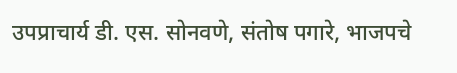उपप्राचार्य डी. एस. सोनवणे, संतोष पगारे, भाजपचे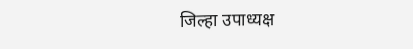जिल्हा उपाध्यक्ष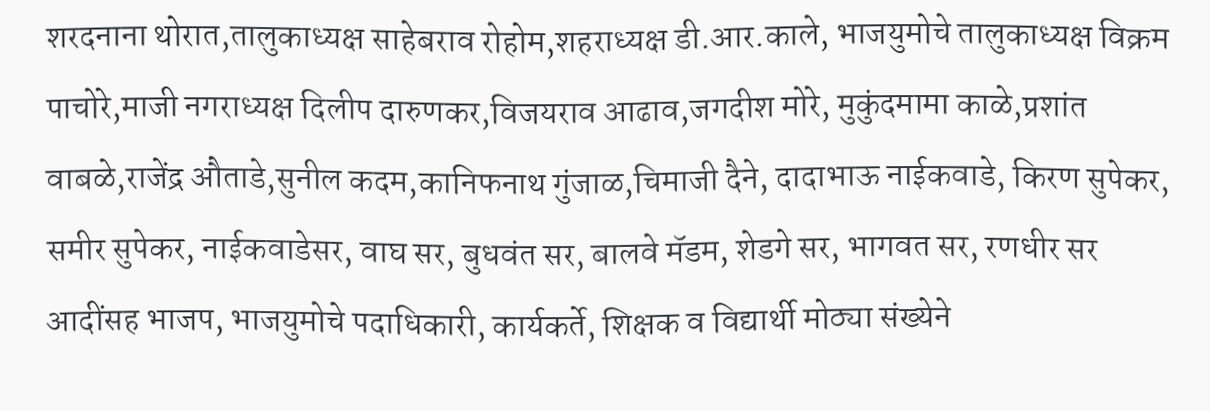शरदनाना थोरात,तालुकाध्यक्ष साहेबराव रोहोम,शहराध्यक्ष डी.आर.काले, भाजयुमोचे तालुकाध्यक्ष विक्रम पाचोरे,माजी नगराध्यक्ष दिलीप दारुणकर,विजयराव आढाव,जगदीश मोरे, मुकुंदमामा काळे,प्रशांत वाबळे,राजेंद्र औताडे,सुनील कदम,कानिफनाथ गुंजाळ,चिमाजी दैने, दादाभाऊ नाईकवाडे, किरण सुपेकर, समीर सुपेकर, नाईकवाडेसर, वाघ सर, बुधवंत सर, बालवे मॅडम, शेडगे सर, भागवत सर, रणधीर सर आदींसह भाजप, भाजयुमोचे पदाधिकारी, कार्यकर्ते, शिक्षक व विद्यार्थी मोठ्या संख्येने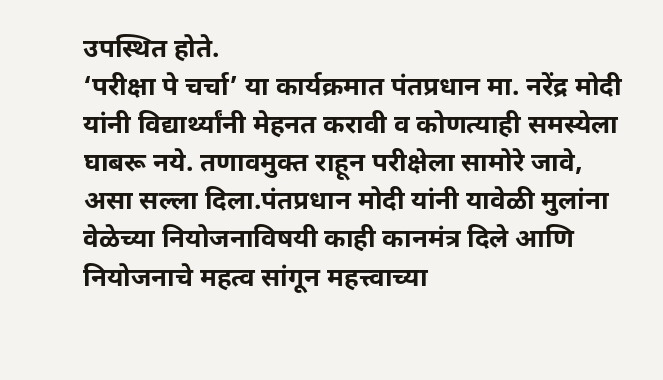उपस्थित होते.
‘परीक्षा पे चर्चा’ या कार्यक्रमात पंतप्रधान मा. नरेंद्र मोदी यांनी विद्यार्थ्यांनी मेहनत करावी व कोणत्याही समस्येला घाबरू नये. तणावमुक्त राहून परीक्षेला सामोरे जावे, असा सल्ला दिला.पंतप्रधान मोदी यांनी यावेळी मुलांना वेळेच्या नियोजनाविषयी काही कानमंत्र दिले आणि नियोजनाचे महत्व सांगून महत्त्वाच्या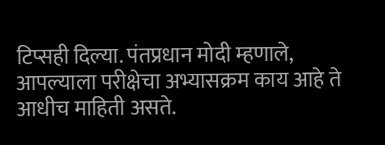टिप्सही दिल्या. पंतप्रधान मोदी म्हणाले, आपल्याला परीक्षेचा अभ्यासक्रम काय आहे ते आधीच माहिती असते.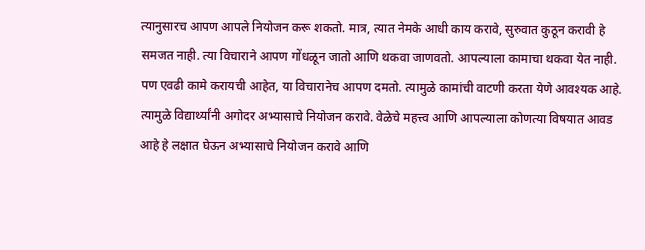त्यानुसारच आपण आपले नियोजन करू शकतो. मात्र, त्यात नेमके आधी काय करावे, सुरुवात कुठून करावी हे समजत नाही. त्या विचाराने आपण गोंधळून जातो आणि थकवा जाणवतो. आपल्याला कामाचा थकवा येत नाही. पण एवढी कामे करायची आहेत, या विचारानेच आपण दमतो. त्यामुळे कामांची वाटणी करता येणे आवश्यक आहे. त्यामुळे विद्यार्थ्यांनी अगोदर अभ्यासाचे नियोजन करावे. वेळेचे महत्त्व आणि आपल्याला कोणत्या विषयात आवड आहे हे लक्षात घेऊन अभ्यासाचे नियोजन करावे आणि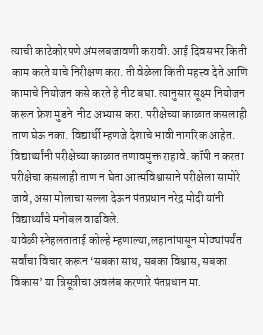त्याची काटेकोरपणे अंमलबजावणी करावी. आई दिवसभर किती काम करते याचे निरीक्षण करा. ती वेळेला किती महत्त्व देते आणि कामाचे नियोजन कसे करते हे नीट बघा. त्यानुसार सूक्ष्म नियोजन करून फ्रेश मुडने  नीट अभ्यास करा. परीक्षेच्या काळात कसलाही ताण घेऊ नका. विद्यार्थी म्हणजे देशाचे भावी नागरिक आहेत. विद्यार्थ्यांनी परीक्षेच्या काळात तणावमुक्त राहावे. कॉपी न करता परीक्षेचा कसलाही ताण न घेता आत्मविश्वासाने परीक्षेला सामोरे जावे, असा मोलाचा सल्ला देऊन पंतप्रधान नरेद्र मोदी यांनी विद्यार्थ्यांचे मनोबल वाढविले.
यावेळी स्नेहलताताई कोल्हे म्हणाल्या,लहानांपासून मोठ्यांपर्यंत सर्वांचा विचार करून ‘सबका साथ, सबका विश्वास, सबका विकास’ या त्रिसूत्रीचा अवलंब करणारे पंतप्रधान मा.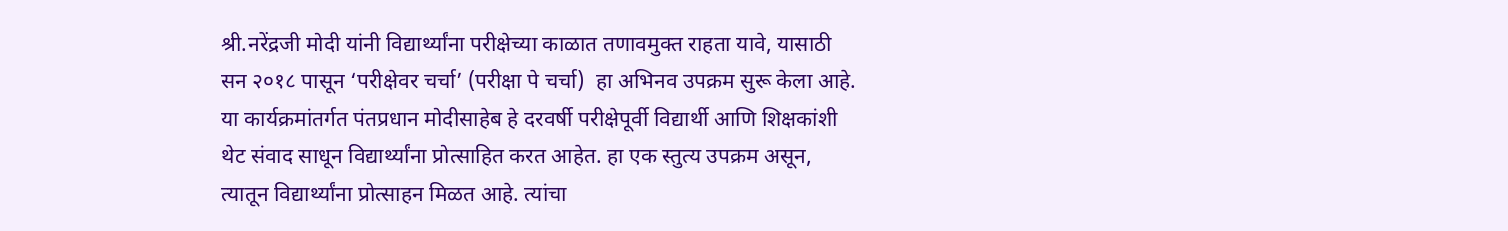श्री.नरेंद्रजी मोदी यांनी विद्यार्थ्यांना परीक्षेच्या काळात तणावमुक्त राहता यावे, यासाठी सन २०१८ पासून ‘परीक्षेवर चर्चा’ (परीक्षा पे चर्चा)  हा अभिनव उपक्रम सुरू केला आहे. या कार्यक्रमांतर्गत पंतप्रधान मोदीसाहेब हे दरवर्षी परीक्षेपूर्वी विद्यार्थी आणि शिक्षकांशी थेट संवाद साधून विद्यार्थ्यांना प्रोत्साहित करत आहेत. हा एक स्तुत्य उपक्रम असून, त्यातून विद्यार्थ्यांना प्रोत्साहन मिळत आहे. त्यांचा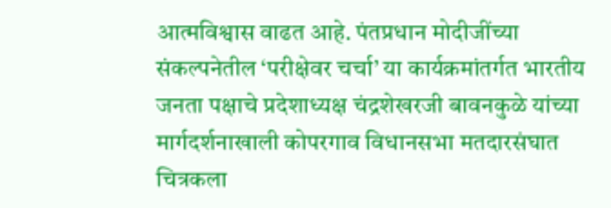आत्मविश्वास वाढत आहे. पंतप्रधान मोदीजींच्या संकल्पनेतील ‘परीक्षेवर चर्चा’ या कार्यक्रमांतर्गत भारतीय जनता पक्षाचे प्रदेशाध्यक्ष चंद्रशेखरजी बावनकुळे यांच्या मार्गदर्शनाखाली कोपरगाव विधानसभा मतदारसंघात चित्रकला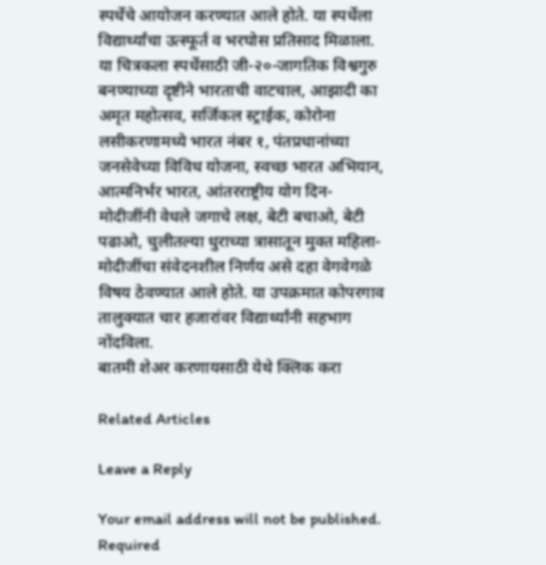स्पर्धेचे आयोजन करण्यात आले होते. या स्पर्धेला विद्यार्थ्यांचा उत्स्फूर्त व भरघोस प्रतिसाद मिळाला. या चित्रकला स्पर्धेसाठी जी-२०-जागतिक विश्वगुरु बनण्याच्या दृष्टीने भारताची वाटचाल, आझादी का अमृत महोत्सव, सर्जिकल स्ट्राईक, कोरोना लसीकरणामध्ये भारत नंबर १, पंतप्रधानांच्या जनसेवेच्या विविध योजना, स्वच्छ भारत अभियान, आत्मनिर्भर भारत, आंतरराष्ट्रीय योग दिन-मोदीजींनी वेधले जगाचे लक्ष, बेटी बचाओ, बेटी पढाओ, चुलीतल्या धुराच्या त्रासातून मुक्त महिला-मोदीजींचा संवेदनशील निर्णय असे दहा वेगवेगळे विषय ठेवण्यात आले होते. या उपक्रमात कोपरगाव तालुक्यात चार हजारांवर विद्यार्थ्यांनी सहभाग नोंदविला.
बातमी शेअर करणायसाठी येथे क्लिक करा

Related Articles

Leave a Reply

Your email address will not be published. Required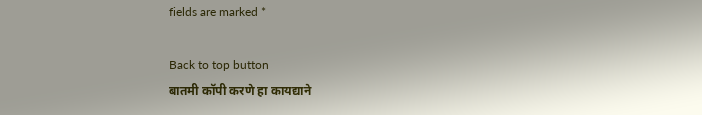fields are marked *

Back to top button
बातमी कॉपी करणे हा कायद्याने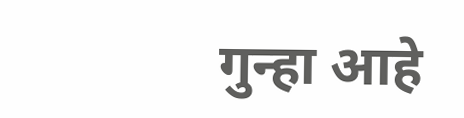गुन्हा आहे